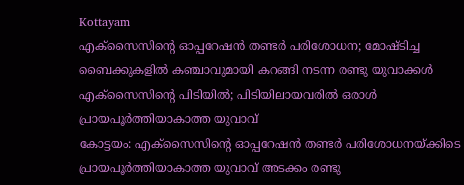Kottayam
എക്സൈസിന്റെ ഓപ്പറേഷൻ തണ്ടർ പരിശോധന; മോഷ്ടിച്ച ബൈക്കുകളിൽ കഞ്ചാവുമായി കറങ്ങി നടന്ന രണ്ടു യുവാക്കൾ എക്സൈസിന്റെ പിടിയിൽ; പിടിയിലായവരിൽ ഒരാൾ പ്രായപൂർത്തിയാകാത്ത യുവാവ്
കോട്ടയം: എക്സൈസിന്റെ ഓപ്പറേഷൻ തണ്ടർ പരിശോധനയ്ക്കിടെ പ്രായപൂർത്തിയാകാത്ത യുവാവ് അടക്കം രണ്ടു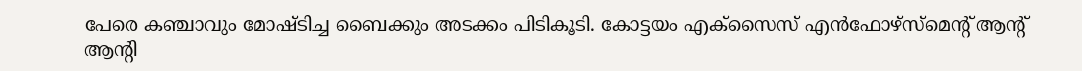പേരെ കഞ്ചാവും മോഷ്ടിച്ച ബൈക്കും അടക്കം പിടികൂടി. കോട്ടയം എക്സൈസ് എൻഫോഴ്സ്മെന്റ് ആന്റ് ആന്റി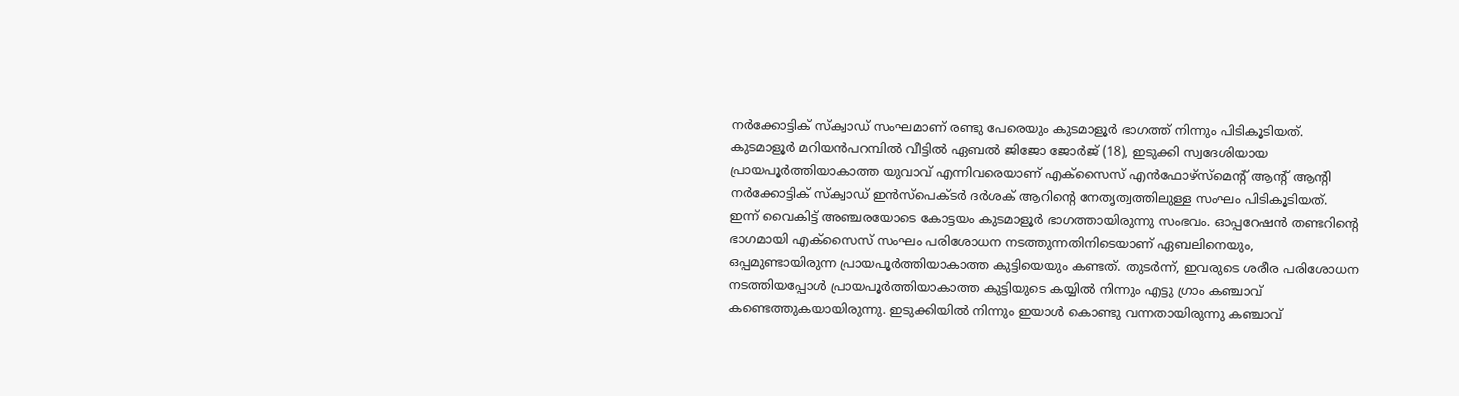നർക്കോട്ടിക് സ്ക്വാഡ് സംഘമാണ് രണ്ടു പേരെയും കുടമാളൂർ ഭാഗത്ത് നിന്നും പിടികൂടിയത്. കുടമാളൂർ മറിയൻപറമ്പിൽ വീട്ടിൽ ഏബൽ ജിജോ ജോർജ് (18), ഇടുക്കി സ്വദേശിയായ പ്രായപൂർത്തിയാകാത്ത യുവാവ് എന്നിവരെയാണ് എക്സൈസ് എൻഫോഴ്സ്മെന്റ് ആന്റ് ആന്റി നർക്കോട്ടിക് സ്ക്വാഡ് ഇൻസ്പെക്ടർ ദർശക് ആറിന്റെ നേതൃത്വത്തിലുള്ള സംഘം പിടികൂടിയത്.
ഇന്ന് വൈകിട്ട് അഞ്ചരയോടെ കോട്ടയം കുടമാളൂർ ഭാഗത്തായിരുന്നു സംഭവം. ഓപ്പറേഷൻ തണ്ടറിന്റെ ഭാഗമായി എക്സൈസ് സംഘം പരിശോധന നടത്തുന്നതിനിടെയാണ് ഏബലിനെയും, ഒപ്പമുണ്ടായിരുന്ന പ്രായപൂർത്തിയാകാത്ത കുട്ടിയെയും കണ്ടത്. തുടർന്ന്, ഇവരുടെ ശരീര പരിശോധന നടത്തിയപ്പോൾ പ്രായപൂർത്തിയാകാത്ത കുട്ടിയുടെ കയ്യിൽ നിന്നും എട്ടു ഗ്രാം കഞ്ചാവ് കണ്ടെത്തുകയായിരുന്നു. ഇടുക്കിയിൽ നിന്നും ഇയാൾ കൊണ്ടു വന്നതായിരുന്നു കഞ്ചാവ്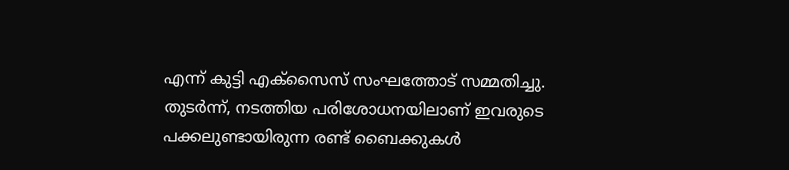എന്ന് കുട്ടി എക്സൈസ് സംഘത്തോട് സമ്മതിച്ചു.
തുടർന്ന്, നടത്തിയ പരിശോധനയിലാണ് ഇവരുടെ പക്കലുണ്ടായിരുന്ന രണ്ട് ബൈക്കുകൾ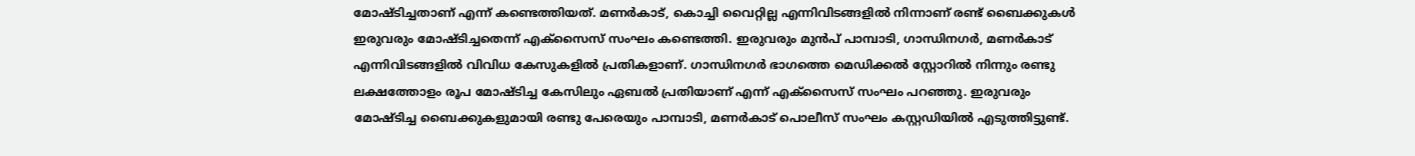മോഷ്ടിച്ചതാണ് എന്ന് കണ്ടെത്തിയത്. മണർകാട്, കൊച്ചി വൈറ്റില്ല എന്നിവിടങ്ങളിൽ നിന്നാണ് രണ്ട് ബൈക്കുകൾ ഇരുവരും മോഷ്ടിച്ചതെന്ന് എക്സൈസ് സംഘം കണ്ടെത്തി. ഇരുവരും മുൻപ് പാമ്പാടി, ഗാന്ധിനഗർ, മണർകാട് എന്നിവിടങ്ങളിൽ വിവിധ കേസുകളിൽ പ്രതികളാണ്. ഗാന്ധിനഗർ ഭാഗത്തെ മെഡിക്കൽ സ്റ്റോറിൽ നിന്നും രണ്ടു ലക്ഷത്തോളം രൂപ മോഷ്ടിച്ച കേസിലും ഏബൽ പ്രതിയാണ് എന്ന് എക്സൈസ് സംഘം പറഞ്ഞു. ഇരുവരും മോഷ്ടിച്ച ബൈക്കുകളുമായി രണ്ടു പേരെയും പാമ്പാടി, മണർകാട് പൊലീസ് സംഘം കസ്റ്റഡിയിൽ എടുത്തിട്ടുണ്ട്.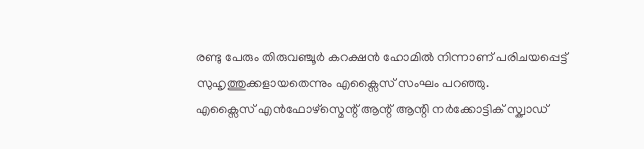രണ്ടു പേരും തിരുവഞ്ചൂർ കറക്ഷൻ ഹോമിൽ നിന്നാണ് പരിചയപ്പെട്ട് സുഹൃത്തുക്കളായതെന്നും എക്സൈസ് സംഘം പറഞ്ഞു.
എക്സൈസ് എൻഫോഴ്സ്മെന്റ് ആന്റ് ആന്റി നർക്കോട്ടിക് സ്ക്വാഡ്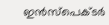ഇൻസ്പെക്ടർ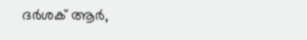ദർശക് ആർ,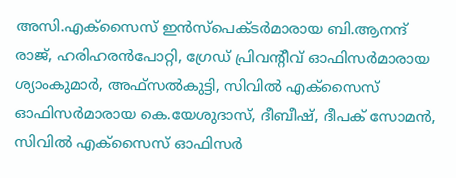അസി.എക്സൈസ് ഇൻസ്പെക്ടർമാരായ ബി.ആനന്ദ് രാജ്, ഹരിഹരൻപോറ്റി, ഗ്രേഡ് പ്രിവന്റീവ് ഓഫിസർമാരായ ശ്യാംകുമാർ, അഫ്സൽകുട്ടി, സിവിൽ എക്സൈസ് ഓഫിസർമാരായ കെ.യേശുദാസ്, ദീബീഷ്, ദീപക് സോമൻ, സിവിൽ എക്സൈസ് ഓഫിസർ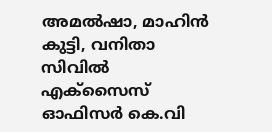അമൽഷാ, മാഹിൻ കുട്ടി, വനിതാ സിവിൽ എക്സൈസ് ഓഫിസർ കെ.വി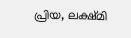പ്രിയ, ലക്ഷ്മി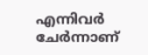എന്നിവർ ചേർന്നാണ്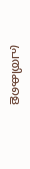പ്രതികളെ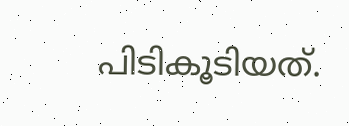പിടികൂടിയത്.